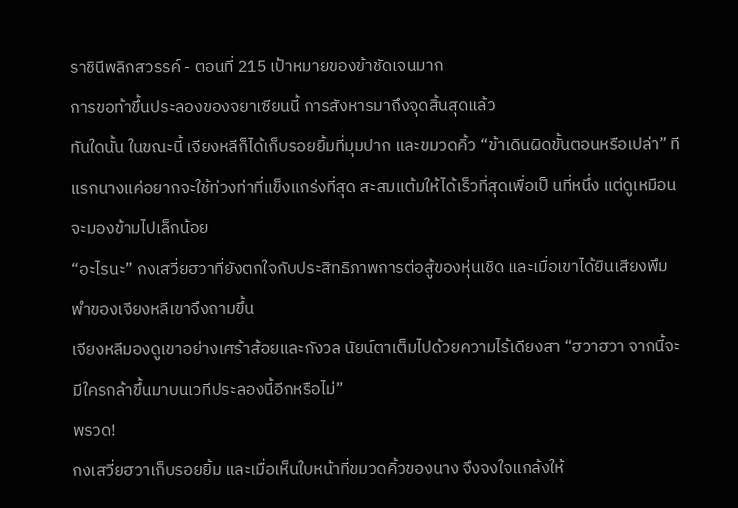ราชินีพลิกสวรรค์ - ตอนที่ 215 เป้าหมายของข้าชัดเจนมาก
การขอท้าขึ้นประลองของจยาเซียนนี้ การสังหารมาถึงจุดสิ้นสุดแล้ว
ทันใดนั้น ในขณะนี้ เจียงหลีก็ได้เก็บรอยยิ้มที่มุมปาก และขมวดคิ้ว “ข้าเดินผิดขั้นตอนหรือเปล่า” ทีแรกนางแค่อยากจะใช้ท่วงท่าที่แข็งแกร่งที่สุด สะสมแต้มให้ได้เร็วที่สุดเพื่อเป็ นที่หนึ่ง แต่ดูเหมือนจะมองข้ามไปเล็กน้อย
“อะไรนะ” กงเสวี่ยฮวาที่ยังตกใจกับประสิทธิภาพการต่อสู้ของหุ่นเชิด และเมื่อเขาได้ยินเสียงพึมพำของเจียงหลีเขาจึงถามขึ้น
เจียงหลีมองดูเขาอย่างเศร้าส้อยและกังวล นัยน์ตาเต็มไปด้วยความไร้เดียงสา “ฮวาฮวา จากนี้จะมีใครกล้าขึ้นมาบนเวทีประลองนี้อีกหรือไม่”
พรวด!
กงเสวี่ยฮวาเก็บรอยยิ้ม และเมื่อเห็นใบหน้าที่ขมวดคิ้วของนาง จึงจงใจแกล้งให้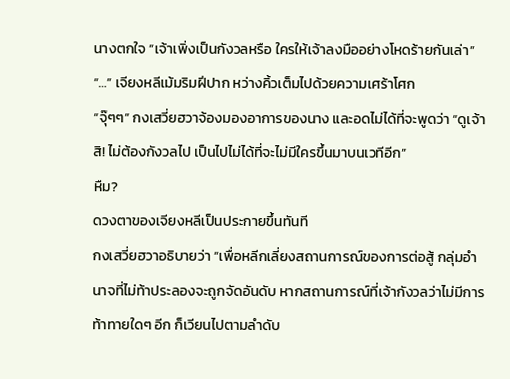นางตกใจ “เจ้าเพิ่งเป็นกังวลหรือ ใครให้เจ้าลงมืออย่างโหดร้ายกันเล่า”
“…” เจียงหลีเม้มริมฝีปาก หว่างคิ้วเต็มไปด้วยความเศร้าโศก
“จุ๊ๆๆ” กงเสวี่ยฮวาจ้องมองอาการของนาง และอดไม่ได้ที่จะพูดว่า “ดูเจ้าสิ! ไม่ต้องกังวลไป เป็นไปไม่ได้ที่จะไม่มีใครขึ้นมาบนเวทีอีก”
หืม?
ดวงตาของเจียงหลีเป็นประกายขึ้นทันที
กงเสวี่ยฮวาอธิบายว่า “เพื่อหลีกเลี่ยงสถานการณ์ของการต่อสู้ กลุ่มอำนาจที่ไม่ท้าประลองจะถูกจัดอันดับ หากสถานการณ์ที่เจ้ากังวลว่าไม่มีการท้าทายใดๆ อีก ก็เวียนไปตามลำดับ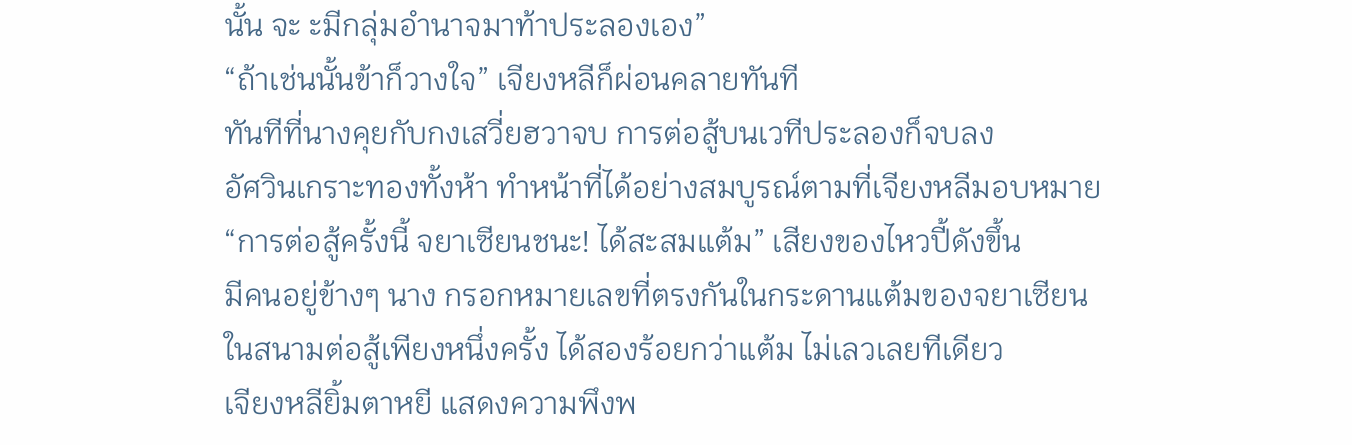นั้น จะ ะมีกลุ่มอำนาจมาท้าประลองเอง”
“ถ้าเช่นนั้นข้าก็วางใจ” เจียงหลีก็ผ่อนคลายทันที
ทันทีที่นางคุยกับกงเสวี่ยฮวาจบ การต่อสู้บนเวทีประลองก็จบลง
อัศวินเกราะทองทั้งห้า ทำหน้าที่ได้อย่างสมบูรณ์ตามที่เจียงหลีมอบหมาย
“การต่อสู้ครั้งนี้ จยาเซียนชนะ! ได้สะสมแต้ม” เสียงของไหวปี้ดังขึ้น
มีคนอยู่ข้างๆ นาง กรอกหมายเลขที่ตรงกันในกระดานแต้มของจยาเซียน
ในสนามต่อสู้เพียงหนึ่งครั้ง ได้สองร้อยกว่าแต้ม ไม่เลวเลยทีเดียว
เจียงหลียิ้มตาหยี แสดงความพึงพ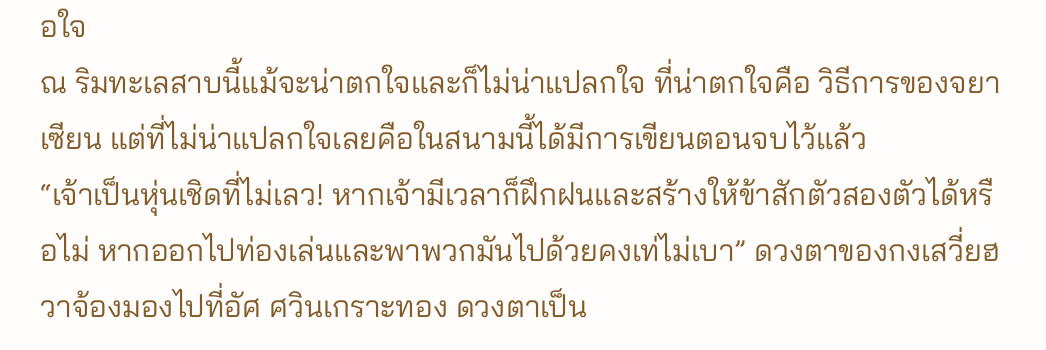อใจ
ณ ริมทะเลสาบนี้แม้จะน่าตกใจและก็ไม่น่าแปลกใจ ที่น่าตกใจคือ วิธีการของจยาเซียน แต่ที่ไม่น่าแปลกใจเลยคือในสนามนี้ได้มีการเขียนตอนจบไว้แล้ว
“เจ้าเป็นหุ่นเชิดที่ไม่เลว! หากเจ้ามีเวลาก็ฝึกฝนและสร้างให้ข้าสักตัวสองตัวได้หรือไม่ หากออกไปท่องเล่นและพาพวกมันไปด้วยคงเท่ไม่เบา” ดวงตาของกงเสวี่ยฮวาจ้องมองไปที่อัศ ศวินเกราะทอง ดวงตาเป็น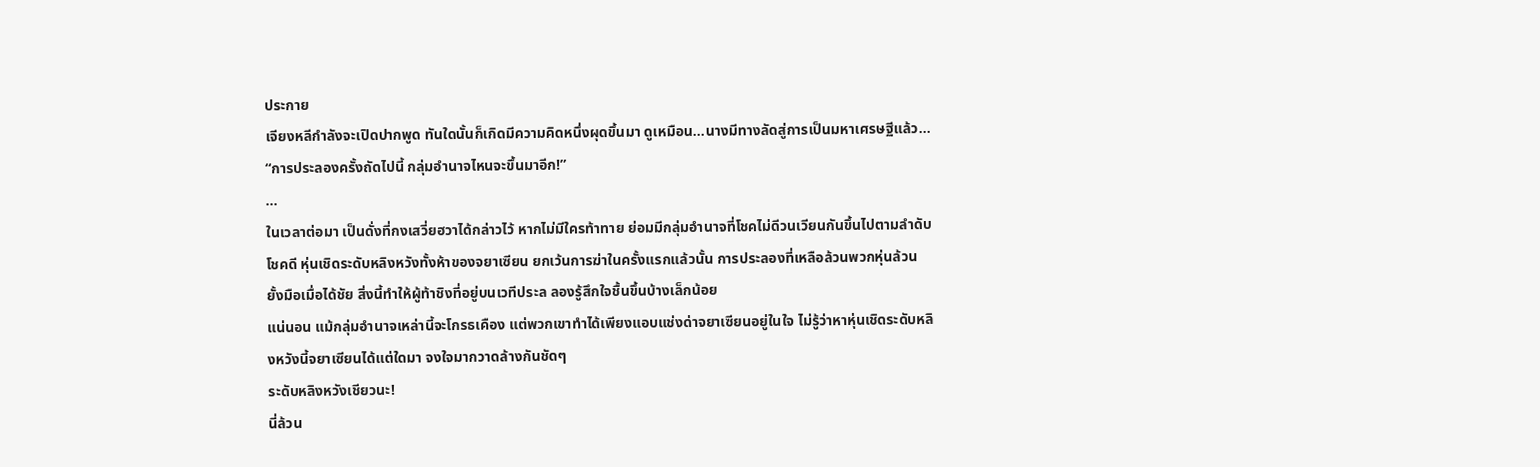ประกาย
เจียงหลีกำลังจะเปิดปากพูด ทันใดนั้นก็เกิดมีความคิดหนึ่งผุดขึ้นมา ดูเหมือน...นางมีทางลัดสู่การเป็นมหาเศรษฐีแล้ว…
“การประลองครั้งถัดไปนี้ กลุ่มอำนาจไหนจะขึ้นมาอีก!”
…
ในเวลาต่อมา เป็นดั่งที่กงเสวี่ยฮวาได้กล่าวไว้ หากไม่มีใครท้าทาย ย่อมมีกลุ่มอำนาจที่โชคไม่ดีวนเวียนกันขึ้นไปตามลำดับ
โชคดี หุ่นเชิดระดับหลิงหวังทั้งห้าของจยาเซียน ยกเว้นการฆ่าในครั้งแรกแล้วนั้น การประลองที่เหลือล้วนพวกหุ่นล้วนยั้งมือเมื่อได้ชัย สิ่งนี้ทำให้ผู้ท้าชิงที่อยู่บนเวทีประล ลองรู้สึกใจชื้นขึ้นบ้างเล็กน้อย
แน่นอน แม้กลุ่มอำนาจเหล่านี้จะโกรธเคือง แต่พวกเขาทำได้เพียงแอบแช่งด่าจยาเซียนอยู่ในใจ ไม่รู้ว่าหาหุ่นเชิดระดับหลิงหวังนี้จยาเซียนได้แต่ใดมา จงใจมากวาดล้างกันชัดๆ
ระดับหลิงหวังเชียวนะ!
นี่ล้วน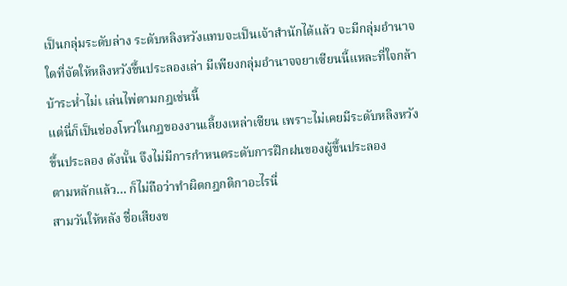เป็นกลุ่มระดับล่าง ระดับหลิงหวังแทบจะเป็นเจ้าสำนักได้แล้ว จะมีกลุ่มอำนาจใดที่จัดให้หลิงหวังขึ้นประลองเล่า มีเพียงกลุ่มอำนาจจยาเซียนนี้แหละที่ใจกล้าบ้าระห่ำไม่เ เล่นไพ่ตามกฎเช่นนี้
แต่นี่ก็เป็นช่องโหว่ในกฎของงานเลี้ยงเหล่าเซียน เพราะไม่เคยมีระดับหลิงหวังขึ้นประลอง ดังนั้น จึงไม่มีการกำหนดระดับการฝึกฝนของผู้ขึ้นประลอง
ตามหลักแล้ว… ก็ไม่ถือว่าทำผิดกฎกติกาอะไรนี่
สามวันให้หลัง ชื่อเสียงข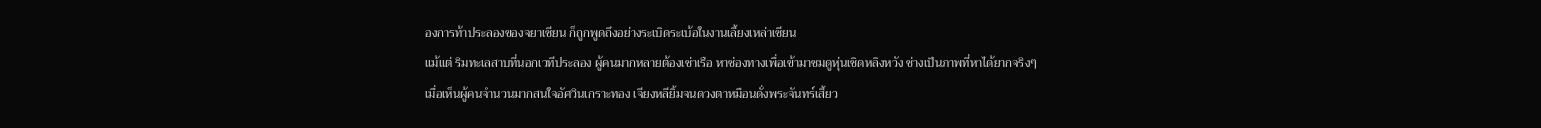องการท้าประลองของจยาเซียน ก็ถูกพูดถึงอย่างระเบิดระเบ้อในงานเลี้ยงเหล่าเซียน
แม้แต่ ริมทะเลสาบที่นอกเวทีประลอง ผู้คนมากหลายต้องเช่าเรือ หาช่องทางเพื่อเข้ามาชมดูหุ่นเชิดหลิงหวัง ช่างเป็นภาพที่หาได้ยากจริงๆ
เมื่อเห็นผู้คนจำนวนมากสนใจอัศวินเกราะทอง เจียงหลียิ้มจนดวงตาหมือนดั่งพระจันทร์เสี้ยว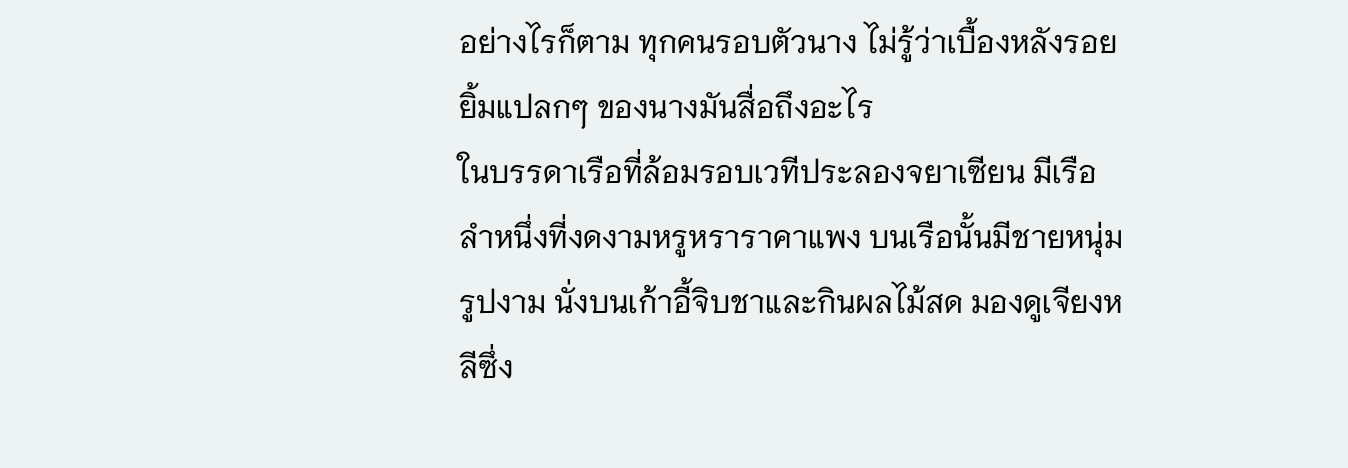อย่างไรก็ตาม ทุกคนรอบตัวนาง ไม่รู้ว่าเบื้องหลังรอยยิ้มแปลกๆ ของนางมันสื่อถึงอะไร
ในบรรดาเรือที่ล้อมรอบเวทีประลองจยาเซียน มีเรือลำหนึ่งที่งดงามหรูหราราคาแพง บนเรือนั้นมีชายหนุ่มรูปงาม นั่งบนเก้าอี้จิบชาและกินผลไม้สด มองดูเจียงหลีซึ่ง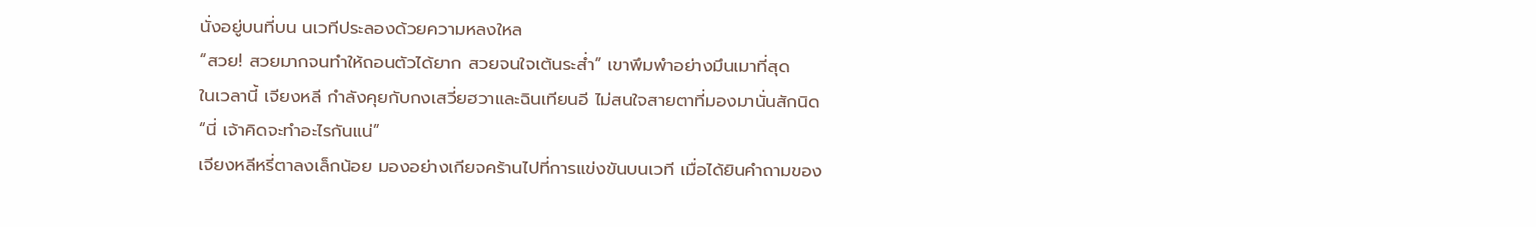นั่งอยู่บนที่บน นเวทีประลองด้วยความหลงใหล
“สวย! สวยมากจนทำให้ถอนตัวได้ยาก สวยจนใจเต้นระส่ำ” เขาพึมพำอย่างมึนเมาที่สุด
ในเวลานี้ เจียงหลี กำลังคุยกับกงเสวี่ยฮวาและฉินเทียนอี ไม่สนใจสายตาที่มองมานั่นสักนิด
“นี่ เจ้าคิดจะทำอะไรกันแน่”
เจียงหลีหรี่ตาลงเล็กน้อย มองอย่างเกียจคร้านไปที่การแข่งขันบนเวที เมื่อได้ยินคำถามของ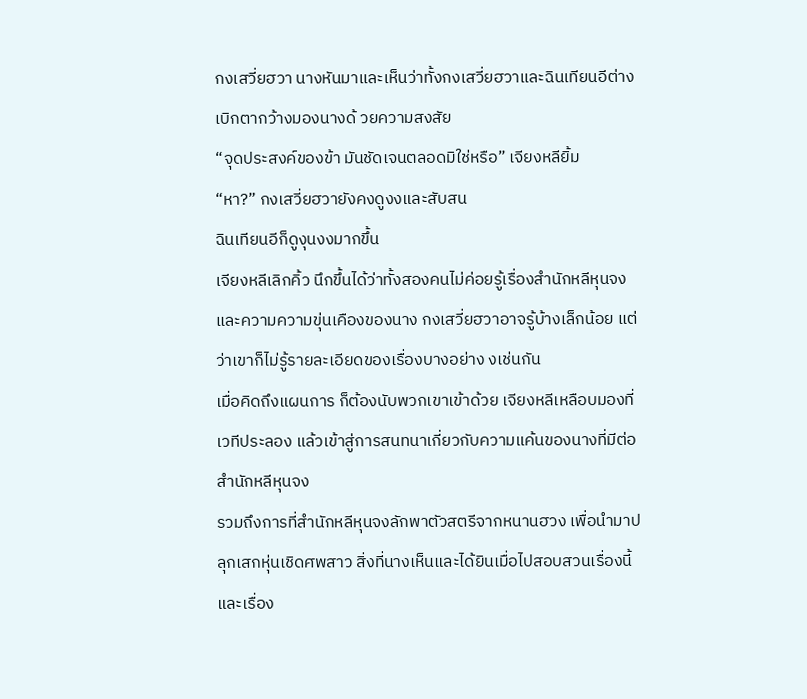กงเสวี่ยฮวา นางหันมาและเห็นว่าทั้งกงเสวี่ยฮวาและฉินเทียนอีต่างเบิกตากว้างมองนางด้ วยความสงสัย
“จุดประสงค์ของข้า มันชัดเจนตลอดมิใช่หรือ” เจียงหลียิ้ม
“หา?” กงเสวี่ยฮวายังคงดูงงและสับสน
ฉินเทียนอีก็ดูงุนงงมากขึ้น
เจียงหลีเลิกคิ้ว นึกขึ้นได้ว่าทั้งสองคนไม่ค่อยรู้เรื่องสำนักหลีหุนจงและความความขุ่นเคืองของนาง กงเสวี่ยฮวาอาจรู้บ้างเล็กน้อย แต่ว่าเขาก็ไม่รู้รายละเอียดของเรื่องบางอย่าง งเช่นกัน
เมื่อคิดถึงแผนการ ก็ต้องนับพวกเขาเข้าด้วย เจียงหลีเหลือบมองที่เวทีประลอง แล้วเข้าสู่การสนทนาเกี่ยวกับความแค้นของนางที่มีต่อสำนักหลีหุนจง
รวมถึงการที่สำนักหลีหุนจงลักพาตัวสตรีจากหนานฮวง เพื่อนำมาปลุกเสกหุ่นเชิดศพสาว สิ่งที่นางเห็นและได้ยินเมื่อไปสอบสวนเรื่องนี้ และเรื่อง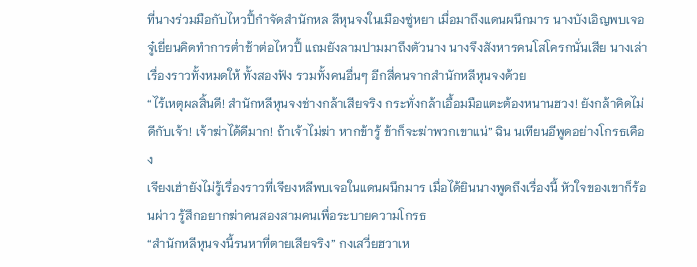ที่นางร่วมมือกับไหวปี้กำจัดสำนักหล ลีหุนจงในเมืองซู่หยา เมื่อมาถึงแดนผนึกมาร นางบังเอิญพบเจอจู๋เยี่ยนคิดทำการต่ำช้าต่อไหวปี้ แถมยังลามปามมาถึงตัวนาง นางจึงสังหารคนโสโครกนั่นเสีย นางเล่าเรื่องราวทั้งหมดให้ ทั้งสองฟัง รวมทั้งคนอื่นๆ อีกสี่คนจากสำนักหลีหุนจงด้วย
“ไร้เหตุผลสิ้นดี! สำนักหลีหุนจงช่างกล้าเสียจริง กระทั่งกล้าเอื้อมมือแตะต้องหนานฮวง! ยังกล้าคิดไม่ดีกับเจ้า! เจ้าฆ่าได้ดีมาก! ถ้าเจ้าไม่ฆ่า หากข้ารู้ ข้าก็จะฆ่าพวกเขาแน่” ฉิน นเทียนอีพูดอย่างโกรธเคือง
เจียงเฮ่ายังไม่รู้เรื่องราวที่เจียงหลีพบเจอในแดนผนึกมาร เมื่อได้ยินนางพูดถึงเรื่องนี้ หัวใจของเขาก็ร้อนผ่าว รู้สึกอยากฆ่าคนสองสามคนเพื่อระบายความโกรธ
“สำนักหลีหุนจงนี้รนหาที่ตายเสียจริง” กงเสวี่ยฮวาเห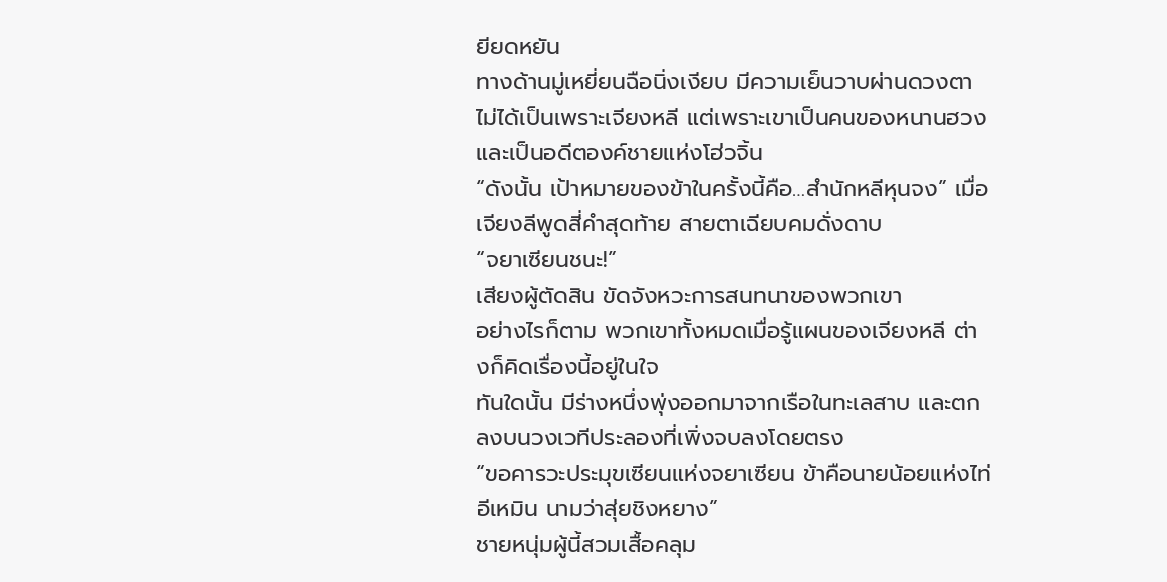ยียดหยัน
ทางด้านมู่เหยี่ยนฉือนิ่งเงียบ มีความเย็นวาบผ่านดวงตา ไม่ได้เป็นเพราะเจียงหลี แต่เพราะเขาเป็นคนของหนานฮวง และเป็นอดีตองค์ชายแห่งโฮ่วจิ้น
“ดังนั้น เป้าหมายของข้าในครั้งนี้คือ…สำนักหลีหุนจง” เมื่อเจียงลีพูดสี่คำสุดท้าย สายตาเฉียบคมดั่งดาบ
“จยาเซียนชนะ!”
เสียงผู้ตัดสิน ขัดจังหวะการสนทนาของพวกเขา
อย่างไรก็ตาม พวกเขาทั้งหมดเมื่อรู้แผนของเจียงหลี ต่างก็คิดเรื่องนี้อยู่ในใจ
ทันใดนั้น มีร่างหนึ่งพุ่งออกมาจากเรือในทะเลสาบ และตกลงบนวงเวทีประลองที่เพิ่งจบลงโดยตรง
“ขอคารวะประมุขเซียนแห่งจยาเซียน ข้าคือนายน้อยแห่งไท่อีเหมิน นามว่าสุ่ยชิงหยาง”
ชายหนุ่มผู้นี้สวมเสื้อคลุม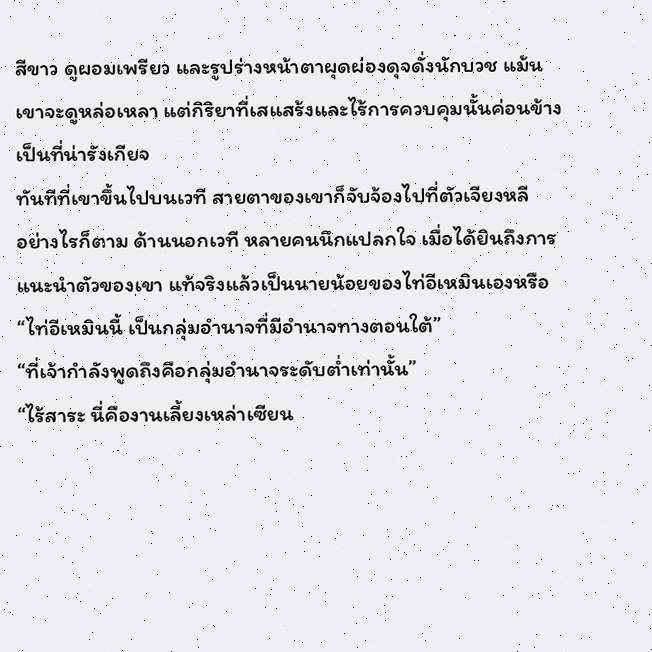สีขาว ดูผอมเพรียว และรูปร่างหน้าตาผุดผ่องดุจดั่งนักบวช แม้นเขาจะดูหล่อเหลา แต่กิริยาที่เสแสร้งและไร้การควบคุมนั้นค่อนข้างเป็นที่น่ารังเกียจ
ทันทีที่เขาขึ้นไปบนเวที สายตาของเขาก็จับจ้องไปที่ตัวเจียงหลี
อย่างไรก็ตาม ด้านนอกเวที หลายคนนึกแปลกใจ เมื่อได้ยินถึงการแนะนำตัวของเขา แท้จริงแล้วเป็นนายน้อยของไท่อีเหมินเองหรือ
“ไท่อีเหมินนี้ เป็นกลุ่มอำนาจที่มีอำนาจทางตอนใต้”
“ที่เจ้ากำลังพูดถึงคือกลุ่มอำนาจระดับต่ำเท่านั้น”
“ไร้สาระ นี่คืองานเลี้ยงเหล่าเซียน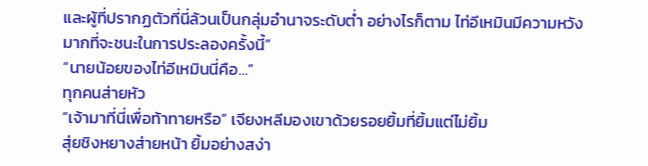และผู้ที่ปรากฏตัวที่นี่ล้วนเป็นกลุ่มอำนาจระดับต่ำ อย่างไรก็ตาม ไท่อีเหมินมีความหวังมากที่จะชนะในการประลองครั้งนี้”
“นายน้อยของไท่อีเหมินนี่คือ…”
ทุกคนส่ายหัว
“เจ้ามาที่นี่เพื่อท้าทายหรือ” เจียงหลีมองเขาด้วยรอยยิ้มที่ยิ้มแต่ไม่ยิ้ม
สุ่ยชิงหยางส่ายหน้า ยิ้มอย่างสง่า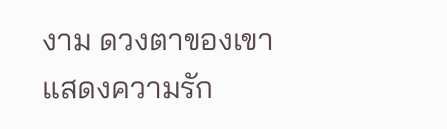งาม ดวงตาของเขาแสดงความรัก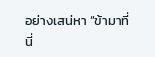อย่างเสน่หา “ข้ามาที่นี่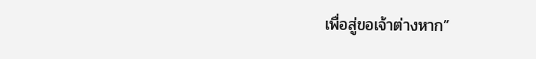เพื่อสู่ขอเจ้าต่างหาก”